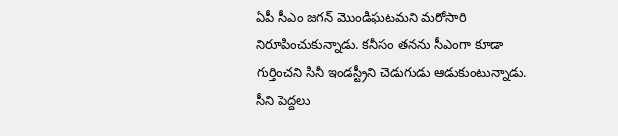ఏపీ సీఎం జగన్ మొండిఘటమని మరోసారి నిరూపించుకున్నాడు. కనీసం తనను సీఎంగా కూడా గుర్తించని సినీ ఇండస్ట్రీని చెడుగుడు ఆడుకుంటున్నాడు. సీని పెద్దలు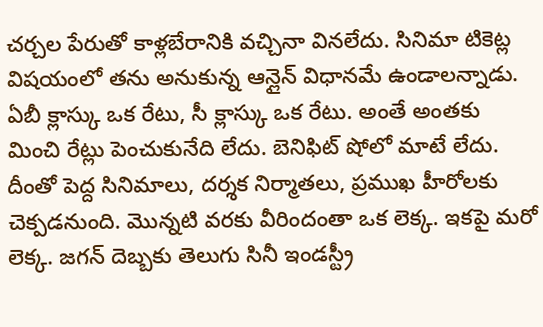చర్చల పేరుతో కాళ్లబేరానికి వచ్చినా వినలేదు. సినిమా టికెట్ల విషయంలో తను అనుకున్న ఆన్లైన్ విధానమే ఉండాలన్నాడు. ఏబీ క్లాస్కు ఒక రేటు, సీ క్లాస్కు ఒక రేటు. అంతే అంతకు మించి రేట్లు పెంచుకునేది లేదు. బెనిఫిట్ షోలో మాటే లేదు.
దీంతో పెద్ద సినిమాలు, దర్శక నిర్మాతలు, ప్రముఖ హీరోలకు చెక్పడనుంది. మొన్నటి వరకు వీరిందంతా ఒక లెక్క. ఇకపై మరో లెక్క. జగన్ దెబ్బకు తెలుగు సినీ ఇండస్ట్రీ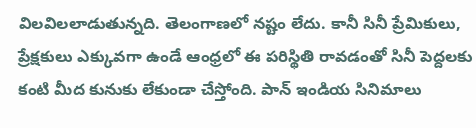విలవిలలాడుతున్నది. తెలంగాణలో నష్టం లేదు. కానీ సినీ ప్రేమికులు, ప్రేక్షకులు ఎక్కువగా ఉండే ఆంధ్రలో ఈ పరిస్థితి రావడంతో సినీ పెద్దలకు కంటి మీద కునుకు లేకుండా చేస్తోంది. పాన్ ఇండియ సినిమాలు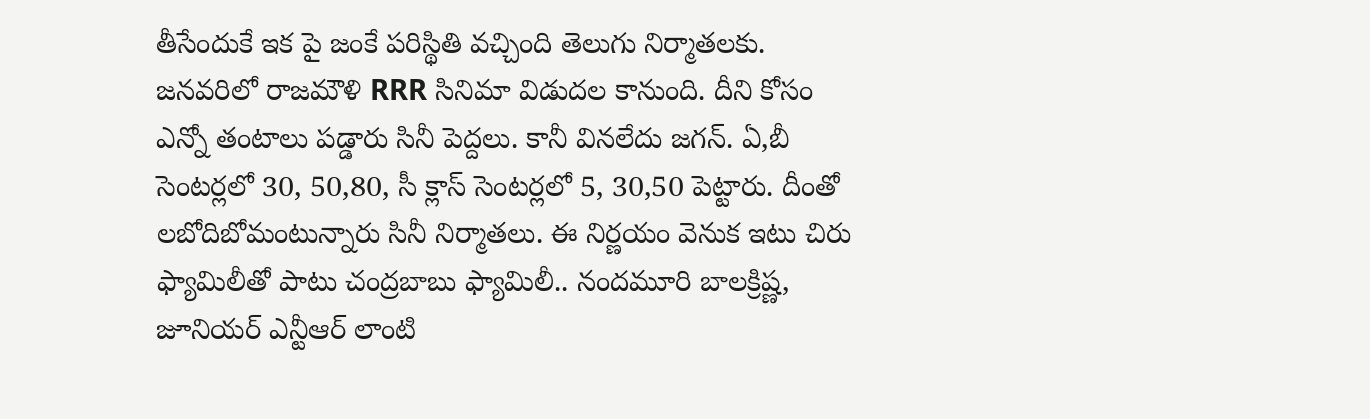తీసేందుకే ఇక పై జంకే పరిస్థితి వచ్చింది తెలుగు నిర్మాతలకు.
జనవరిలో రాజమౌళి RRR సినిమా విడుదల కానుంది. దీని కోసం ఎన్నో తంటాలు పడ్డారు సినీ పెద్దలు. కానీ వినలేదు జగన్. ఏ,బీ సెంటర్లలో 30, 50,80, సీ క్లాస్ సెంటర్లలో 5, 30,50 పెట్టారు. దీంతో లబోదిబోమంటున్నారు సినీ నిర్మాతలు. ఈ నిర్ణయం వెనుక ఇటు చిరు ఫ్యామిలీతో పాటు చంద్రబాబు ఫ్యామిలీ.. నందమూరి బాలక్రిష్ణ, జూనియర్ ఎన్టీఆర్ లాంటి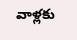వాళ్లకు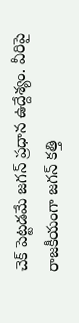చెక్ పెట్టడమే జగన్ ప్రధాన ఉద్దేశ్యం. వీరిపై రాజకీయంగా జగన్ కత్తి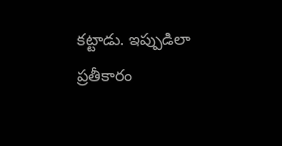కట్టాడు. ఇప్పుడిలా ప్రతీకారం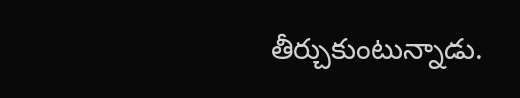తీర్చుకుంటున్నాడు.